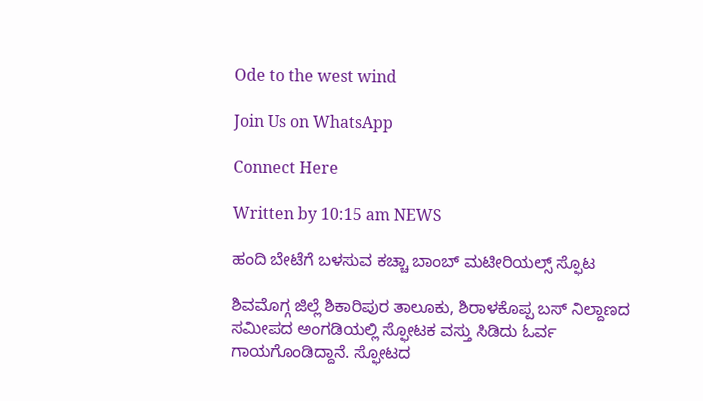Ode to the west wind

Join Us on WhatsApp

Connect Here

Written by 10:15 am NEWS

ಹಂದಿ ಬೇಟೆಗೆ ಬಳಸುವ ಕಚ್ಚಾ ಬಾಂಬ್‌ ಮಟೀರಿಯಲ್ಸ್‌ ಸ್ಫೊಟ

ಶಿವಮೊಗ್ಗ ಜಿಲ್ಲೆ ಶಿಕಾರಿಪುರ ತಾಲೂಕು, ಶಿರಾಳಕೊಪ್ಪ ಬಸ್‌ ನಿಲ್ದಾಣದ ಸಮೀಪದ ಅಂಗಡಿಯಲ್ಲಿ ಸ್ಫೋಟಕ ವಸ್ತು ಸಿಡಿದು ಓರ್ವ ಗಾಯಗೊಂಡಿದ್ದಾನೆ. ಸ್ಫೋಟದ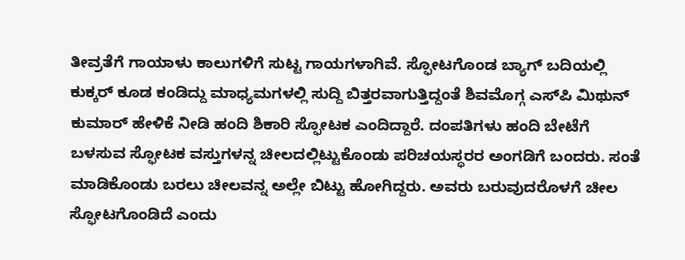ತೀವ್ರತೆಗೆ ಗಾಯಾಳು ಕಾಲುಗಳಿಗೆ ಸುಟ್ಟ ಗಾಯಗಳಾಗಿವೆ. ಸ್ಫೋಟಗೊಂಡ ಬ್ಯಾಗ್‌ ಬದಿಯಲ್ಲಿ ಕುಕ್ಕರ್‌ ಕೂಡ ಕಂಡಿದ್ದು ಮಾಧ್ಯಮಗಳಲ್ಲಿ ಸುದ್ದಿ ಬಿತ್ತರವಾಗುತ್ತಿದ್ದಂತೆ ಶಿವಮೊಗ್ಗ ಎಸ್‌ಪಿ ಮಿಥುನ್‌ ಕುಮಾರ್‌ ಹೇಳಿಕೆ ನೀಡಿ ಹಂದಿ ಶಿಕಾರಿ ಸ್ಫೋಟಕ ಎಂದಿದ್ದಾರೆ. ದಂಪತಿಗಳು ಹಂದಿ ಬೇಟೆಗೆ ಬಳಸುವ ಸ್ಫೋಟಕ ವಸ್ತುಗಳನ್ನ ಚೀಲದಲ್ಲಿಟ್ಟುಕೊಂಡು ಪರಿಚಯಸ್ಥರರ ಅಂಗಡಿಗೆ ಬಂದರು. ಸಂತೆ ಮಾಡಿಕೊಂಡು ಬರಲು ಚೀಲವನ್ನ ಅಲ್ಲೇ ಬಿಟ್ಟು ಹೋಗಿದ್ದರು. ಅವರು ಬರುವುದರೊಳಗೆ ಚೀಲ ಸ್ಫೋಟಗೊಂಡಿದೆ ಎಂದು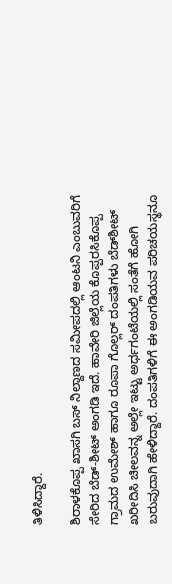ತಿಳಿಸಿದ್ದಾರೆ.

ಶಿರಾಳಕೊಪ್ಪ ಖಾಸಗಿ ಬಸ್‌ ನಿಲ್ದಾಣದ ಸಮೀಪದಲ್ಲಿ ಆಂಟನಿ ಎಂಬುವರಿಗೆ ಸೇರಿದ ಬೆಡ್‌-ಶೀಟ್‌ ಅಂಗಡಿ ಇದೆ. ಹಾವೇರಿ ಜಿಲ್ಲೆಯ ಕೊಪ್ಪರಸಿಕೊಪ್ಪ ಗ್ರಾಮದ ಉಮೇಶ್‌ ಹಾಗೂ ರೂಪಾ ಗೊಲ್ಲರ್‍ ದಂಪತಿಗಳು ಬೆಡ್‌ಶೀಟ್‌ ಖರೀದಿಸಿ ಚೀಲವನ್ನ ಅಲ್ಲೇ ಇಟ್ಟು ಅರ್ಧಗಂಟೆಯಲ್ಲಿ ಸಂತೆಗೆ ಹೋಗಿ ಬರುವುದಾಗಿ ಹೇಳಿದ್ದಾರೆ. ದಂಪತಿಗಳಿಗೆ ಈ ಅಂಗಡಿಯವ ಪರಿಚಯಸ್ಥನೂ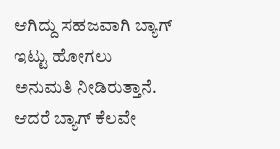ಆಗಿದ್ದು ಸಹಜವಾಗಿ ಬ್ಯಾಗ್‌ ಇಟ್ಟು ಹೋಗಲು ಅನುಮತಿ ನೀಡಿರುತ್ತಾನೆ. ಆದರೆ ಬ್ಯಾಗ್‌ ಕೆಲವೇ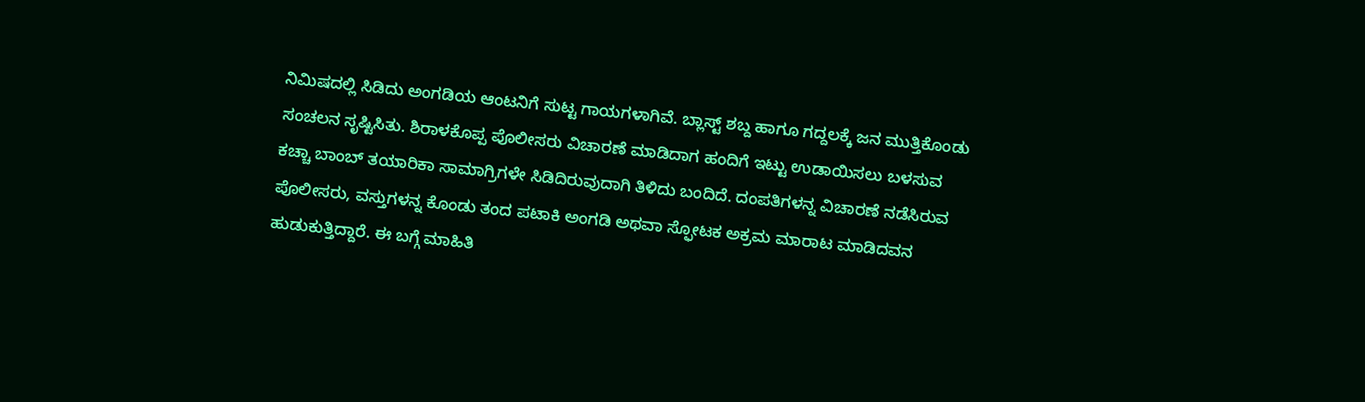ನಿಮಿಷದಲ್ಲಿ ಸಿಡಿದು ಅಂಗಡಿಯ ಆಂಟನಿಗೆ ಸುಟ್ಟ ಗಾಯಗಳಾಗಿವೆ. ಬ್ಲಾಸ್ಟ್‌ ಶಬ್ದ ಹಾಗೂ ಗದ್ದಲಕ್ಕೆ ಜನ ಮುತ್ತಿಕೊಂಡು ಸಂಚಲನ ಸೃಷ್ಟಿಸಿತು. ಶಿರಾಳಕೊಪ್ಪ ಪೊಲೀಸರು ವಿಚಾರಣೆ ಮಾಡಿದಾಗ ಹಂದಿಗೆ ಇಟ್ಟು ಉಡಾಯಿಸಲು ಬಳಸುವ ಕಚ್ಚಾ ಬಾಂಬ್‌ ತಯಾರಿಕಾ ಸಾಮಾಗ್ರಿಗಳೇ ಸಿಡಿದಿರುವುದಾಗಿ ತಿಳಿದು ಬಂದಿದೆ. ದಂಪತಿಗಳನ್ನ ವಿಚಾರಣೆ ನಡೆಸಿರುವ ಪೊಲೀಸರು, ವಸ್ತುಗಳನ್ನ ಕೊಂಡು ತಂದ ಪಟಾಕಿ ಅಂಗಡಿ ಅಥವಾ ಸ್ಫೋಟಕ ಅಕ್ರಮ ಮಾರಾಟ ಮಾಡಿದವನ ಹುಡುಕುತ್ತಿದ್ದಾರೆ. ಈ ಬಗ್ಗೆ ಮಾಹಿತಿ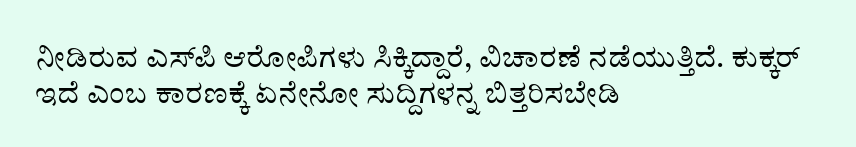ನೀಡಿರುವ ಎಸ್‌ಪಿ ಆರೋಪಿಗಳು ಸಿಕ್ಕಿದ್ದಾರೆ, ವಿಚಾರಣೆ ನಡೆಯುತ್ತಿದೆ. ಕುಕ್ಕರ್‌ ಇದೆ ಎಂಬ ಕಾರಣಕ್ಕೆ ಏನೇನೋ ಸುದ್ದಿಗಳನ್ನ ಬಿತ್ತರಿಸಬೇಡಿ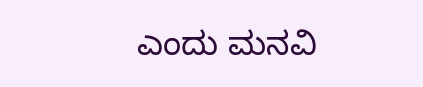ಎಂದು ಮನವಿ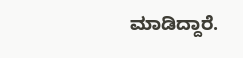ಮಾಡಿದ್ದಾರೆ.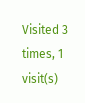Visited 3 times, 1 visit(s)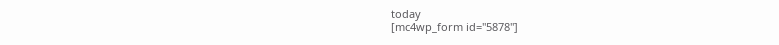today
[mc4wp_form id="5878"]